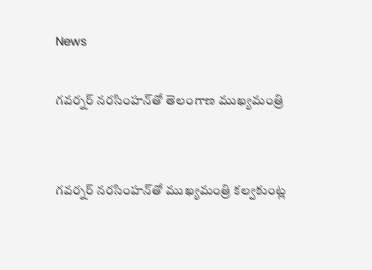News

గవర్నర్ నరసింహన్‌తో తెలంగాణ ముఖ్యమంత్రి


గవర్నర్ నరసింహన్‌తో ముఖ్యమంత్రి కల్వకుంట్ల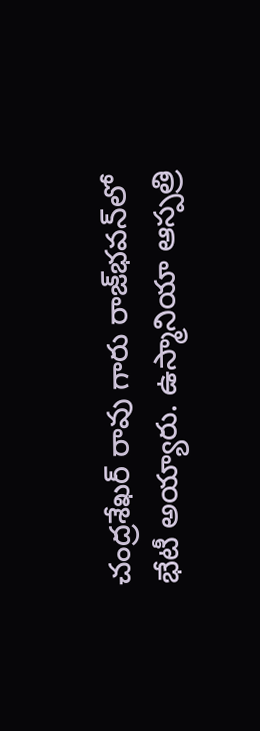చంద్రశేఖర్ రావు గారు రాజ్‌భవన్‌లో భేటీ అయ్యారు. ఉస్మానియా ఆస్పత్రి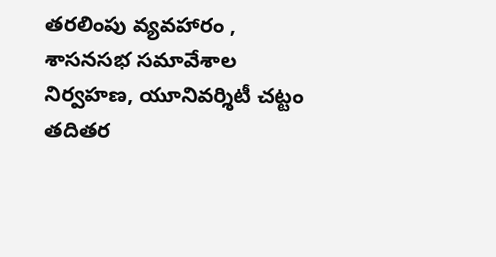తరలింపు వ్యవహారం , శాసనసభ సమావేశాల నిర్వహణ, యూనివర్శిటీ చట్టం తదితర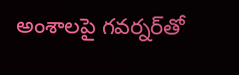అంశాలపై గవర్నర్‌తో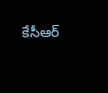కేసీఆర్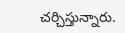చర్చిస్తున్నారు.